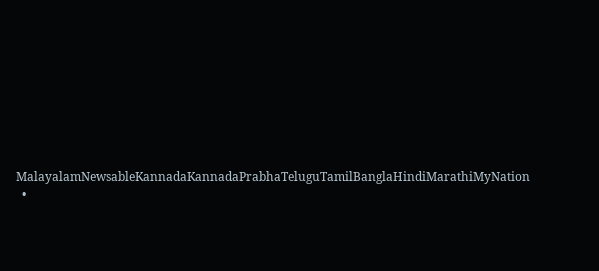MalayalamNewsableKannadaKannadaPrabhaTeluguTamilBanglaHindiMarathiMyNation
  •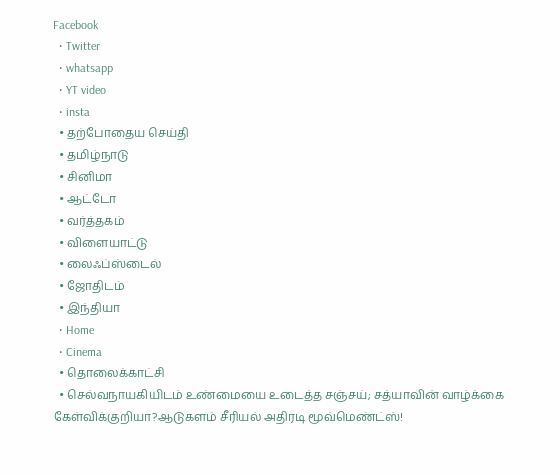Facebook
  • Twitter
  • whatsapp
  • YT video
  • insta
  • தற்போதைய செய்தி
  • தமிழ்நாடு
  • சினிமா
  • ஆட்டோ
  • வர்த்தகம்
  • விளையாட்டு
  • லைஃப்ஸ்டைல்
  • ஜோதிடம்
  • இந்தியா
  • Home
  • Cinema
  • தொலைக்காட்சி
  • செல்வநாயகியிடம் உண்மையை உடைத்த சஞ்சய்; சத்யாவின் வாழ்க்கை கேள்விக்குறியா?ஆடுகளம் சீரியல் அதிரடி மூவ்மெண்ட்ஸ்!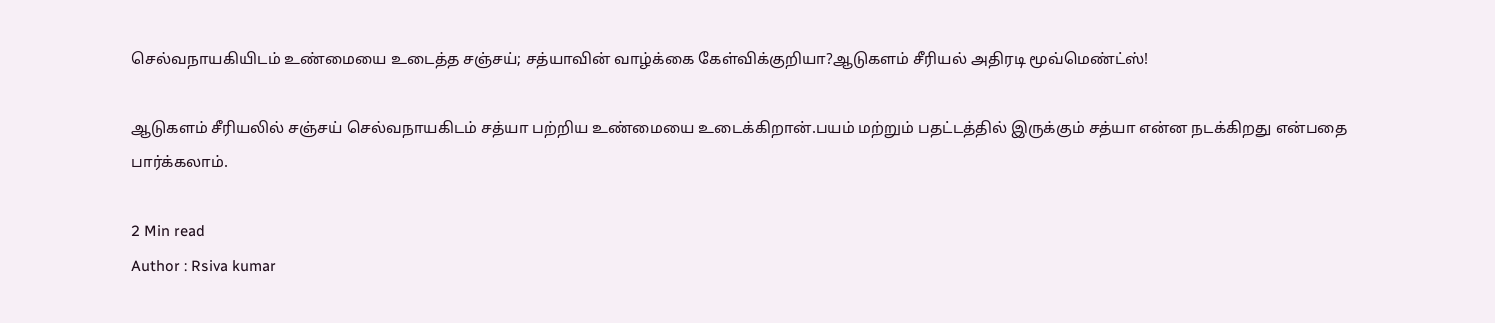செல்வநாயகியிடம் உண்மையை உடைத்த சஞ்சய்; சத்யாவின் வாழ்க்கை கேள்விக்குறியா?ஆடுகளம் சீரியல் அதிரடி மூவ்மெண்ட்ஸ்!

ஆடுகளம் சீரியலில் சஞ்சய் செல்வநாயகிடம் சத்யா பற்றிய உண்மையை உடைக்கிறான்.பயம் மற்றும் பதட்டத்தில் இருக்கும் சத்யா என்ன நடக்கிறது என்பதை பார்க்கலாம்.

2 Min read
Author : Rsiva kumar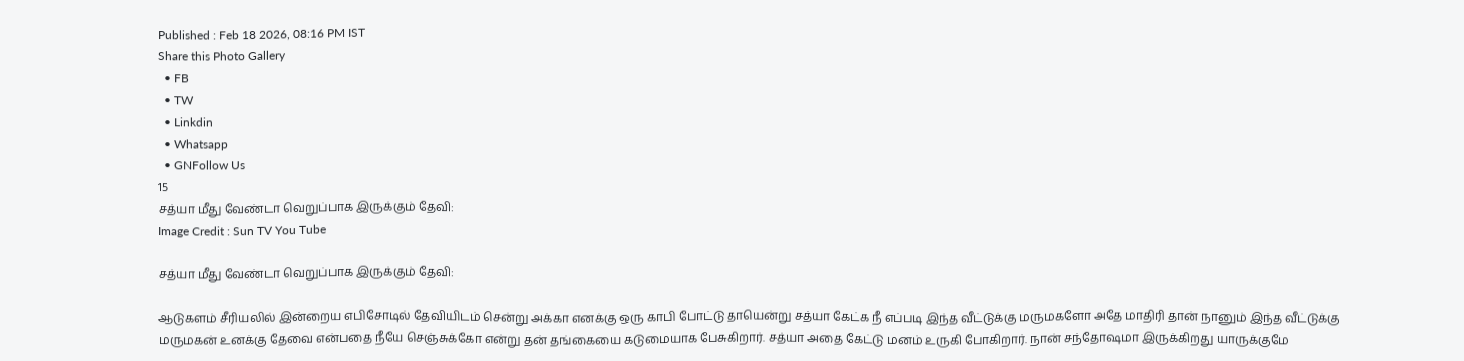Published : Feb 18 2026, 08:16 PM IST
Share this Photo Gallery
  • FB
  • TW
  • Linkdin
  • Whatsapp
  • GNFollow Us
15
சத்யா மீது வேண்டா வெறுப்பாக இருக்கும் தேவி:
Image Credit : Sun TV You Tube

சத்யா மீது வேண்டா வெறுப்பாக இருக்கும் தேவி:

ஆடுகளம் சீரியலில் இன்றைய எபிசோடில் தேவியிடம் சென்று அக்கா எனக்கு ஒரு காபி போட்டு தாயென்று சத்யா கேட்க நீ எப்படி இந்த வீட்டுக்கு மருமகளோ அதே மாதிரி தான் நானும் இந்த வீட்டுக்கு மருமகன் உனக்கு தேவை என்பதை நீயே செஞ்சுக்கோ என்று தன் தங்கையை கடுமையாக பேசுகிறார். சத்யா அதை கேட்டு மனம் உருகி போகிறார். நான் சந்தோஷமா இருக்கிறது யாருக்குமே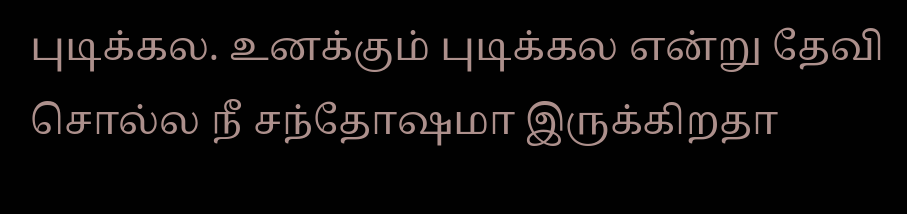புடிக்கல. உனக்கும் புடிக்கல என்று தேவி சொல்ல நீ சந்தோஷமா இருக்கிறதா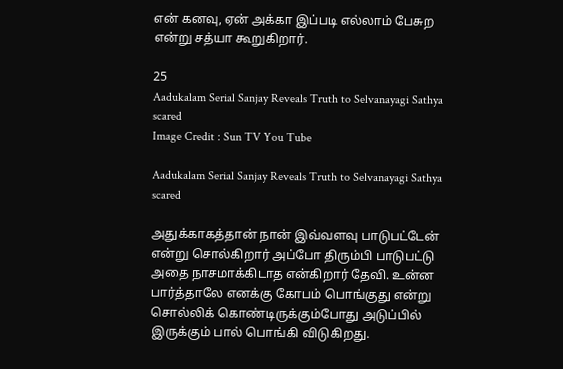என் கனவு, ஏன் அக்கா இப்படி எல்லாம் பேசுற என்று சத்யா கூறுகிறார்.

25
Aadukalam Serial Sanjay Reveals Truth to Selvanayagi Sathya scared
Image Credit : Sun TV You Tube

Aadukalam Serial Sanjay Reveals Truth to Selvanayagi Sathya scared

அதுக்காகத்தான் நான் இவ்வளவு பாடுபட்டேன் என்று சொல்கிறார் அப்போ திரும்பி பாடுபட்டு அதை நாசமாக்கிடாத என்கிறார் தேவி. உன்ன பார்த்தாலே எனக்கு கோபம் பொங்குது என்று சொல்லிக் கொண்டிருக்கும்போது அடுப்பில் இருக்கும் பால் பொங்கி விடுகிறது.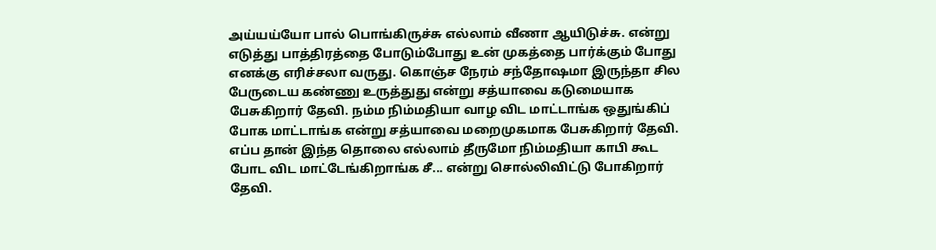அய்யய்யோ பால் பொங்கிருச்சு எல்லாம் வீணா ஆயிடுச்சு. என்று எடுத்து பாத்திரத்தை போடும்போது உன் முகத்தை பார்க்கும் போது எனக்கு எரிச்சலா வருது. கொஞ்ச நேரம் சந்தோஷமா இருந்தா சில பேருடைய கண்ணு உருத்துது என்று சத்யாவை கடுமையாக பேசுகிறார் தேவி. நம்ம நிம்மதியா வாழ விட மாட்டாங்க ஒதுங்கிப் போக மாட்டாங்க என்று சத்யாவை மறைமுகமாக பேசுகிறார் தேவி. எப்ப தான் இந்த தொலை எல்லாம் தீருமோ நிம்மதியா காபி கூட போட விட மாட்டேங்கிறாங்க சீ... என்று சொல்லிவிட்டு போகிறார் தேவி.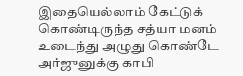இதையெல்லாம் கேட்டுக் கொண்டிருந்த சத்யா மனம் உடைந்து அழுது கொண்டே அர்ஜுனுக்கு காபி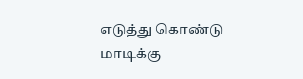எடுத்து கொண்டு மாடிக்கு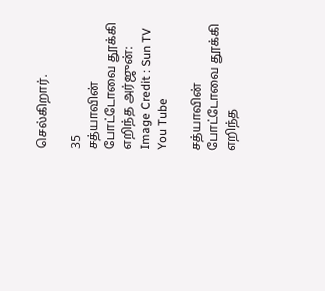செல்கிறார்.

35
சத்யாவின் போட்டோவை தூக்கி எறிந்த அர்ஜுன்:
Image Credit : Sun TV You Tube

சத்யாவின் போட்டோவை தூக்கி எறிந்த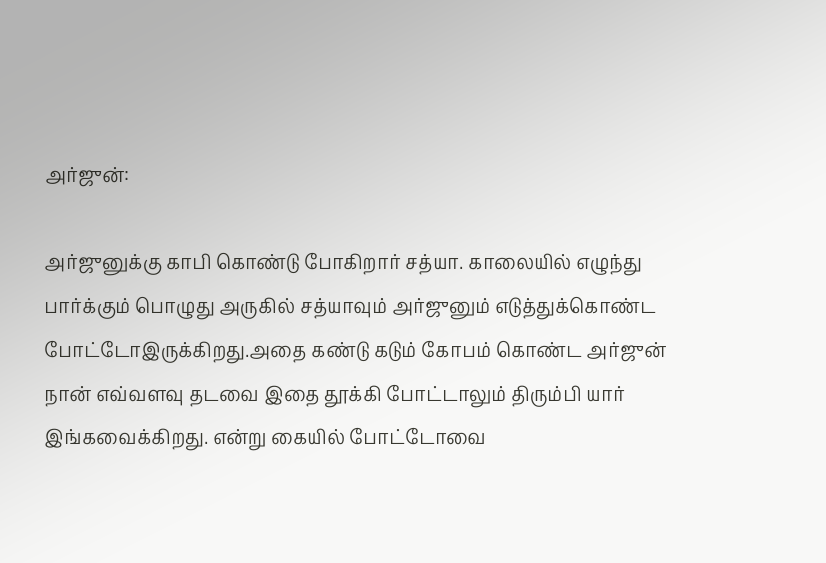அர்ஜுன்:

அர்ஜுனுக்கு காபி கொண்டு போகிறார் சத்யா. காலையில் எழுந்து பார்க்கும் பொழுது அருகில் சத்யாவும் அர்ஜுனும் எடுத்துக்கொண்ட போட்டோஇருக்கிறது.அதை கண்டு கடும் கோபம் கொண்ட அர்ஜுன் நான் எவ்வளவு தடவை இதை தூக்கி போட்டாலும் திரும்பி யார் இங்கவைக்கிறது. என்று கையில் போட்டோவை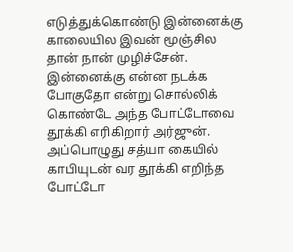எடுத்துக்கொண்டு இன்னைக்கு காலையில இவன் மூஞ்சில தான் நான் முழிச்சேன். இன்னைக்கு என்ன நடக்க போகுதோ என்று சொல்லிக் கொண்டே அந்த போட்டோவை தூக்கி எரிகிறார் அர்ஜுன். அப்பொழுது சத்யா கையில் காபியுடன் வர தூக்கி எறிந்த போட்டோ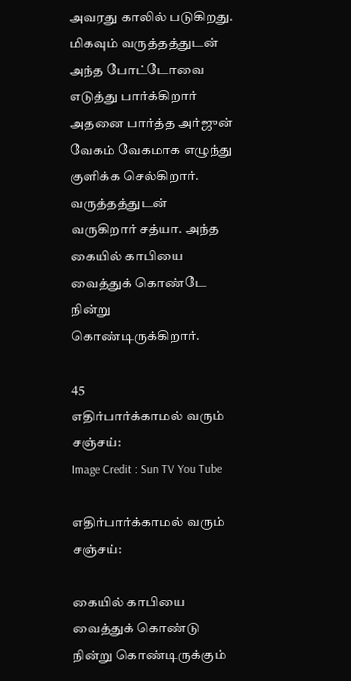அவரது காலில் படுகிறது. மிகவும் வருத்தத்துடன் அந்த போட்டோவை எடுத்து பார்க்கிறார் அதனை பார்த்த அர்ஜுன் வேகம் வேகமாக எழுந்து குளிக்க செல்கிறார். வருத்தத்துடன் வருகிறார் சத்யா. அந்த கையில் காபியை வைத்துக் கொண்டே நின்று கொண்டிருக்கிறார்.

45
எதிர்பார்க்காமல் வரும் சஞ்சய்:
Image Credit : Sun TV You Tube

எதிர்பார்க்காமல் வரும் சஞ்சய்:

கையில் காபியை வைத்துக் கொண்டு நின்று கொண்டிருக்கும்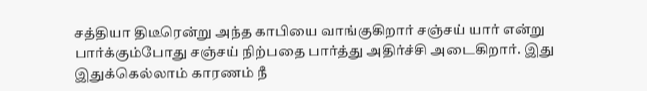சத்தியா திடீரென்று அந்த காபியை வாங்குகிறார் சஞ்சய் யார் என்று பார்க்கும்போது சஞ்சய் நிற்பதை பார்த்து அதிர்ச்சி அடைகிறார். இது இதுக்கெல்லாம் காரணம் நீ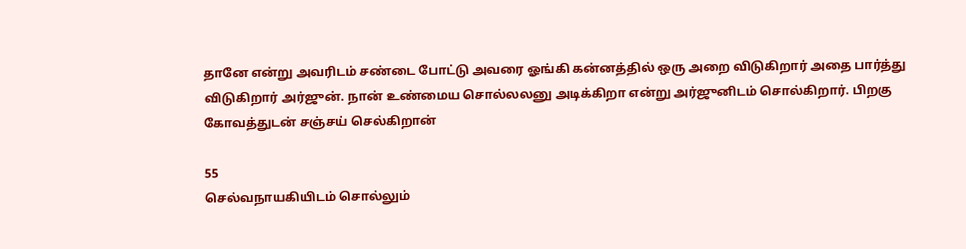தானே என்று அவரிடம் சண்டை போட்டு அவரை ஓங்கி கன்னத்தில் ஒரு அறை விடுகிறார் அதை பார்த்து விடுகிறார் அர்ஜுன். நான் உண்மைய சொல்லலனு அடிக்கிறா என்று அர்ஜுனிடம் சொல்கிறார். பிறகு கோவத்துடன் சஞ்சய் செல்கிறான்

55
செல்வநாயகியிடம் சொல்லும்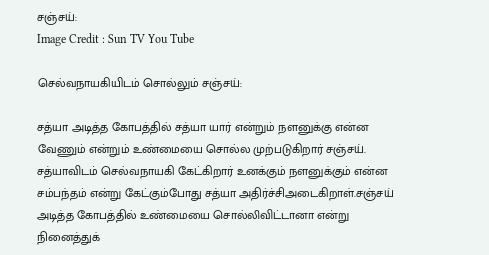சஞ்சய்:
Image Credit : Sun TV You Tube

செல்வநாயகியிடம் சொல்லும் சஞ்சய்:

சத்யா அடித்த கோபத்தில் சத்யா யார் என்றும் நளனுக்கு என்ன வேணும் என்றும் உண்மையை சொல்ல முற்படுகிறார் சஞ்சய். சத்யாவிடம் செல்வநாயகி கேட்கிறார் உனக்கும் நளனுக்கும் என்ன சம்பந்தம் என்று கேட்கும்போது சத்யா அதிர்ச்சிஅடைகிறாள்.சஞ்சய் அடித்த கோபத்தில் உண்மையை சொல்லிவிட்டானா என்று நினைத்துக்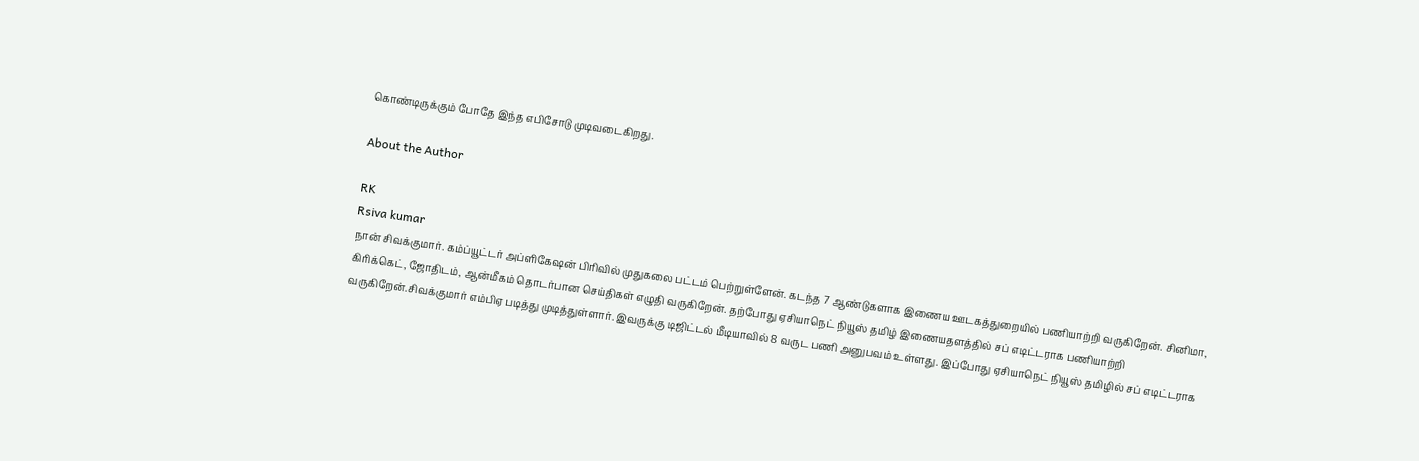கொண்டிருக்கும் போதே இந்த எபிசோடு முடிவடைகிறது.

About the Author

RK
Rsiva kumar
நான் சிவக்குமார். கம்ப்யூட்டர் அப்ளிகேஷன் பிரிவில் முதுகலை பட்டம் பெற்றுள்ளேன். கடந்த 7 ஆண்டுகளாக இணைய ஊடகத்துறையில் பணியாற்றி வருகிறேன். சினிமா, கிரிக்கெட், ஜோதிடம், ஆன்மீகம் தொடர்பான செய்திகள் எழுதி வருகிறேன். தற்போது ஏசியாநெட் நியூஸ் தமிழ் இணையதளத்தில் சப் எடிட்டராக பணியாற்றி வருகிறேன்.சிவக்குமார் எம்பிஏ படித்து முடித்துள்ளார். இவருக்கு டிஜிட்டல் மீடியாவில் 8 வருட பணி அனுபவம் உள்ளது. இப்போது ஏசியாநெட் நியூஸ் தமிழில் சப் எடிட்டராக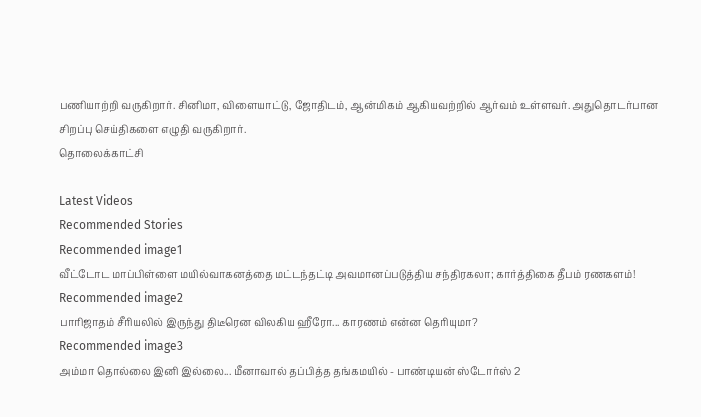பணியாற்றி வருகிறார். சினிமா, விளையாட்டு, ஜோதிடம், ஆன்மிகம் ஆகியவற்றில் ஆர்வம் உள்ளவர். அதுதொடர்பான சிறப்பு செய்திகளை எழுதி வருகிறார்.
தொலைக்காட்சி

Latest Videos
Recommended Stories
Recommended image1
வீட்டோட மாப்பிள்ளை மயில்வாகனத்தை மட்டந்தட்டி அவமானப்படுத்திய சந்திரகலா; கார்த்திகை தீபம் ரணகளம்!
Recommended image2
பாரிஜாதம் சீரியலில் இருந்து திடீரென விலகிய ஹீரோ... காரணம் என்ன தெரியுமா?
Recommended image3
அம்மா தொல்லை இனி இல்லை... மீனாவால் தப்பித்த தங்கமயில் - பாண்டியன் ஸ்டோர்ஸ் 2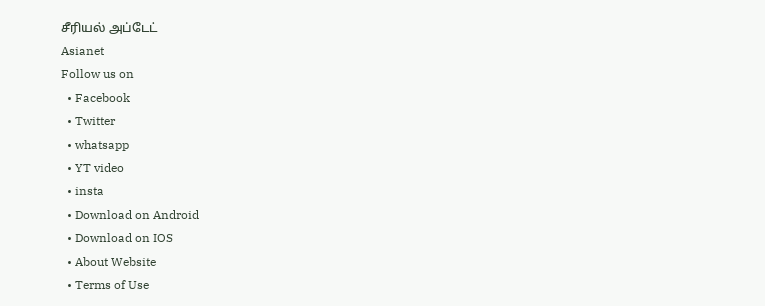சீரியல் அப்டேட்
Asianet
Follow us on
  • Facebook
  • Twitter
  • whatsapp
  • YT video
  • insta
  • Download on Android
  • Download on IOS
  • About Website
  • Terms of Use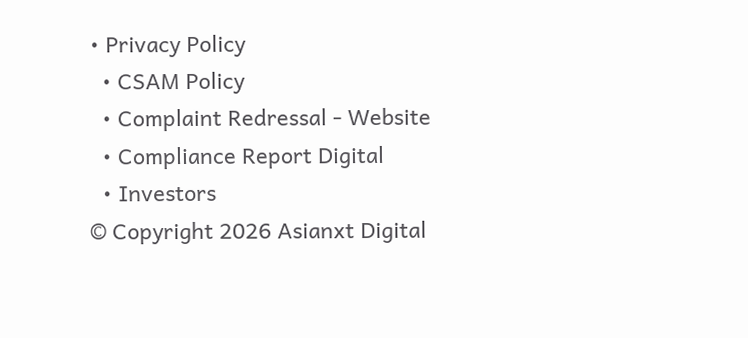• Privacy Policy
  • CSAM Policy
  • Complaint Redressal - Website
  • Compliance Report Digital
  • Investors
© Copyright 2026 Asianxt Digital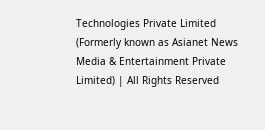Technologies Private Limited (Formerly known as Asianet News Media & Entertainment Private Limited) | All Rights Reserved